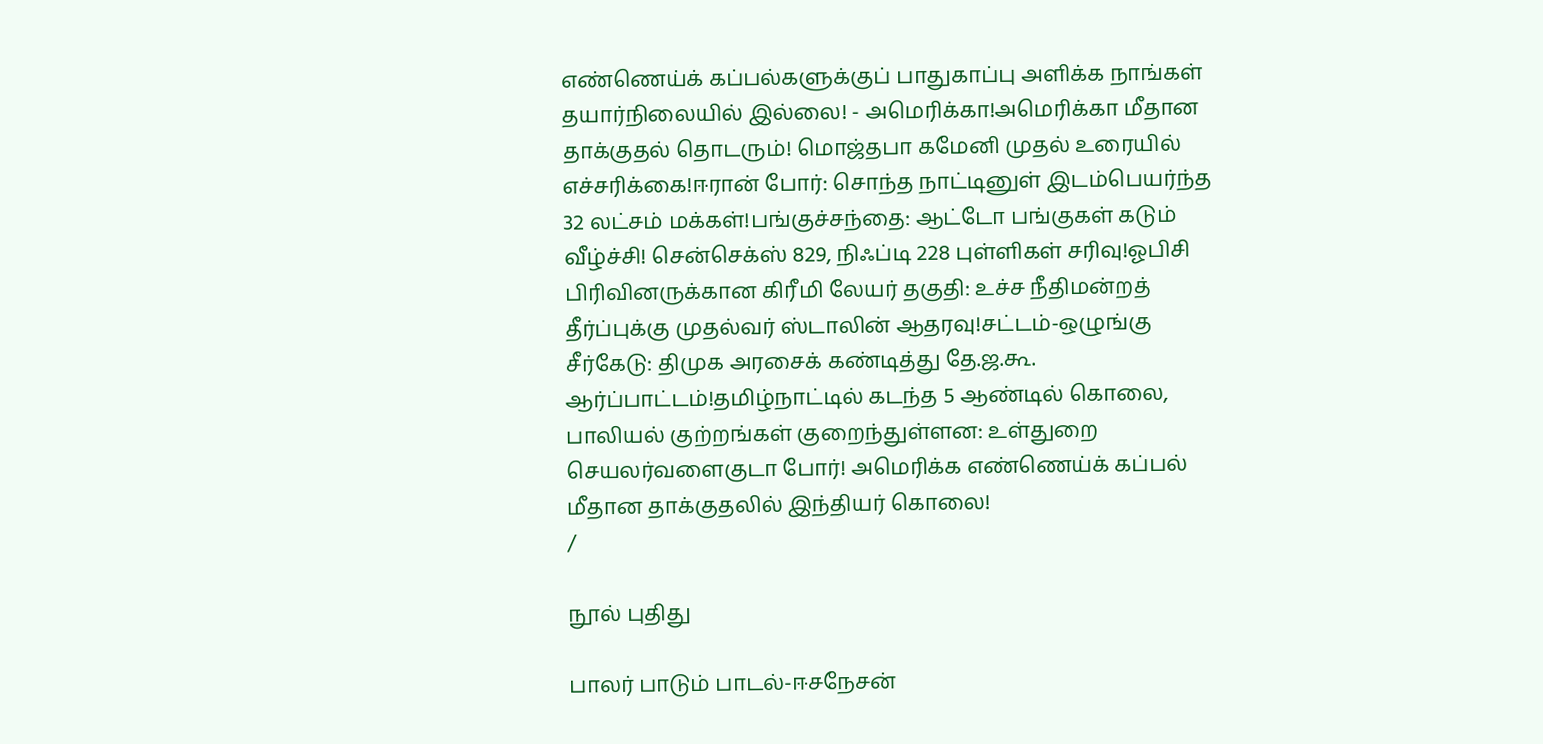எண்ணெய்க் கப்பல்களுக்குப் பாதுகாப்பு அளிக்க நாங்கள் தயார்நிலையில் இல்லை! - அமெரிக்கா!அமெரிக்கா மீதான தாக்குதல் தொடரும்! மொஜ்தபா கமேனி முதல் உரையில் எச்சரிக்கை!ஈரான் போர்: சொந்த நாட்டினுள் இடம்பெயர்ந்த 32 லட்சம் மக்கள்!பங்குச்சந்தை: ஆட்டோ பங்குகள் கடும் வீழ்ச்சி! சென்செக்ஸ் 829, நிஃப்டி 228 புள்ளிகள் சரிவு!ஓபிசி பிரிவினருக்கான கிரீமி லேயர் தகுதி: உச்ச நீதிமன்றத் தீர்ப்புக்கு முதல்வர் ஸ்டாலின் ஆதரவு!சட்டம்-ஒழுங்கு சீர்கேடு: திமுக அரசைக் கண்டித்து தே.ஜ.கூ. ஆர்ப்பாட்டம்!தமிழ்நாட்டில் கடந்த 5 ஆண்டில் கொலை, பாலியல் குற்றங்கள் குறைந்துள்ளன: உள்துறை செயலர்வளைகுடா போர்! அமெரிக்க எண்ணெய்க் கப்பல் மீதான தாக்குதலில் இந்தியர் கொலை!
/

நூல் புதிது

பாலர் பாடும் பாடல்-ஈசநேசன்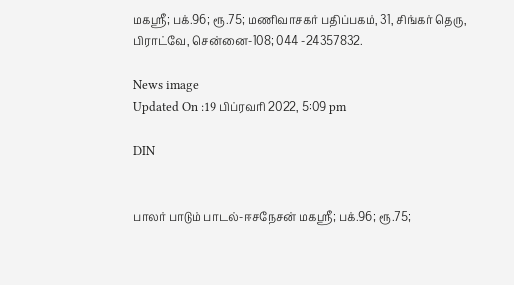மகஸ்ரீ; பக்.96; ரூ.75; மணிவாசகர் பதிப்பகம், 31, சிங்கர் தெரு, பிராட்வே, சென்னை-108; 044 -24357832.

News image
Updated On :19 பிப்ரவரி 2022, 5:09 pm

DIN


பாலர் பாடும் பாடல்-ஈசநேசன் மகஸ்ரீ; பக்.96; ரூ.75;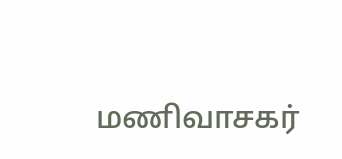மணிவாசகர்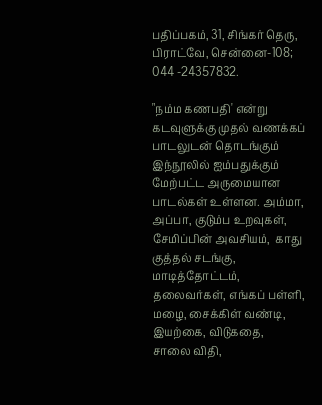பதிப்பகம், 31, சிங்கர் தெரு, பிராட்வே, சென்னை-108; 044 -24357832.

"நம்ம கணபதி' என்று கடவுளுக்கு முதல் வணக்கப் பாடலுடன் தொடங்கும் இந்நூலில் ஐம்பதுக்கும் மேற்பட்ட அருமையான பாடல்கள் உள்ளன. அம்மா, அப்பா, குடும்ப உறவுகள்,  சேமிப்பின் அவசியம்,  காது குத்தல் சடங்கு, மாடித்தோட்டம்,  தலைவர்கள், எங்கப் பள்ளி,  மழை, சைக்கிள் வண்டி, இயற்கை, விடுகதை,  சாலை விதி,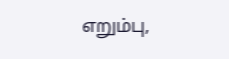எறும்பு,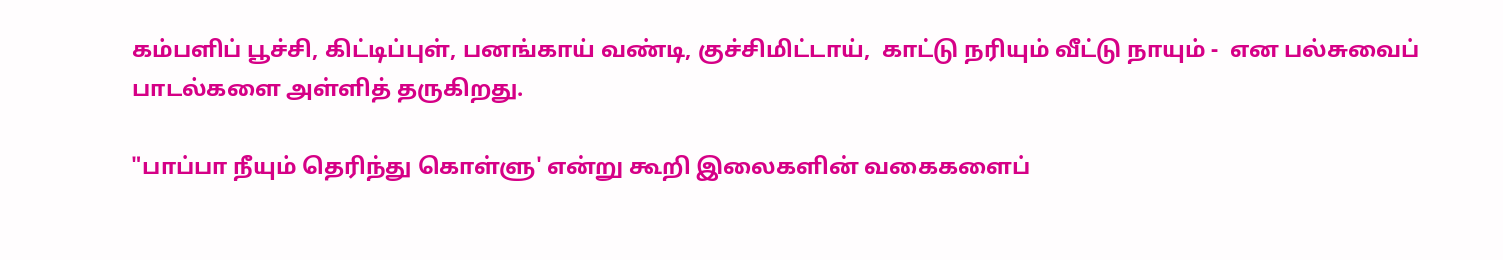கம்பளிப் பூச்சி, கிட்டிப்புள், பனங்காய் வண்டி, குச்சிமிட்டாய்,  காட்டு நரியும் வீட்டு நாயும் -  என பல்சுவைப் பாடல்களை அள்ளித் தருகிறது.

"பாப்பா நீயும் தெரிந்து கொள்ளு' என்று கூறி இலைகளின் வகைகளைப்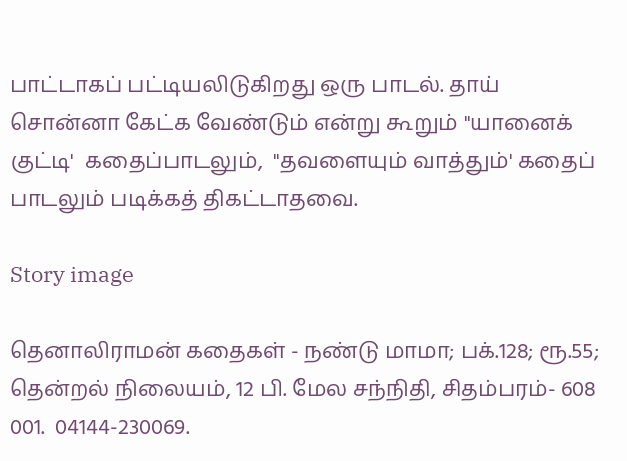பாட்டாகப் பட்டியலிடுகிறது ஒரு பாடல். தாய் சொன்னா கேட்க வேண்டும் என்று கூறும் "யானைக் குட்டி'  கதைப்பாடலும்,  "தவளையும் வாத்தும்' கதைப் பாடலும் படிக்கத் திகட்டாதவை.

Story image

தெனாலிராமன் கதைகள் - நண்டு மாமா; பக்.128; ரூ.55; தென்றல் நிலையம், 12 பி. மேல சந்நிதி, சிதம்பரம்- 608 001.  04144-230069.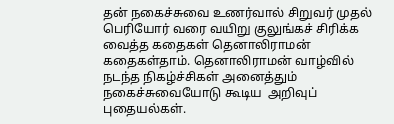தன் நகைச்சுவை உணர்வால் சிறுவர் முதல் பெரியோர் வரை வயிறு குலுங்கச் சிரிக்க வைத்த கதைகள் தெனாலிராமன் கதைகள்தாம். தெனாலிராமன் வாழ்வில் நடந்த நிகழ்ச்சிகள் அனைத்தும் நகைச்சுவையோடு கூடிய  அறிவுப் புதையல்கள்.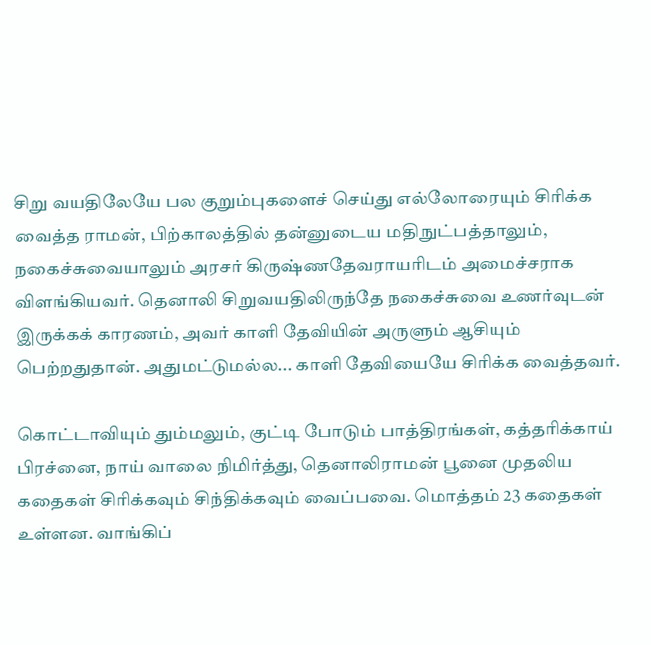சிறு வயதிலேயே பல குறும்புகளைச் செய்து எல்லோரையும் சிரிக்க வைத்த ராமன், பிற்காலத்தில் தன்னுடைய மதிநுட்பத்தாலும், நகைச்சுவையாலும் அரசர் கிருஷ்ணதேவராயரிடம் அமைச்சராக விளங்கியவர். தெனாலி சிறுவயதிலிருந்தே நகைச்சுவை உணர்வுடன் இருக்கக் காரணம், அவர் காளி தேவியின் அருளும் ஆசியும் பெற்றதுதான். அதுமட்டுமல்ல... காளி தேவியையே சிரிக்க வைத்தவர்.

கொட்டாவியும் தும்மலும், குட்டி போடும் பாத்திரங்கள், கத்தரிக்காய் பிரச்னை, நாய் வாலை நிமிர்த்து, தெனாலிராமன் பூனை முதலிய கதைகள் சிரிக்கவும் சிந்திக்கவும் வைப்பவை. மொத்தம் 23 கதைகள் உள்ளன. வாங்கிப்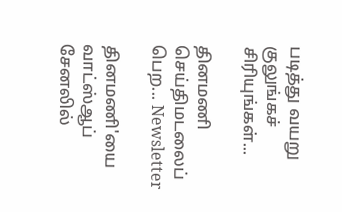படித்து வயறு குலுங்கச் சிரியுங்கள்...

தினமணி செய்திமடலைப் பெற... Newsletter

தினமணி'யை வாட்ஸ்ஆப் சேனலில்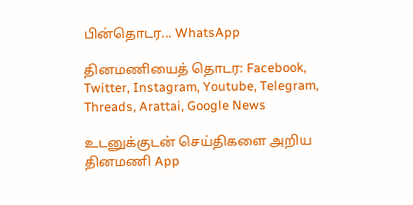பின்தொடர... WhatsApp

தினமணியைத் தொடர: Facebook, Twitter, Instagram, Youtube, Telegram, Threads, Arattai, Google News

உடனுக்குடன் செய்திகளை அறிய தினமணி App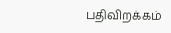பதிவிறக்கம்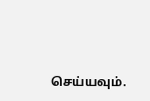செய்யவும்.